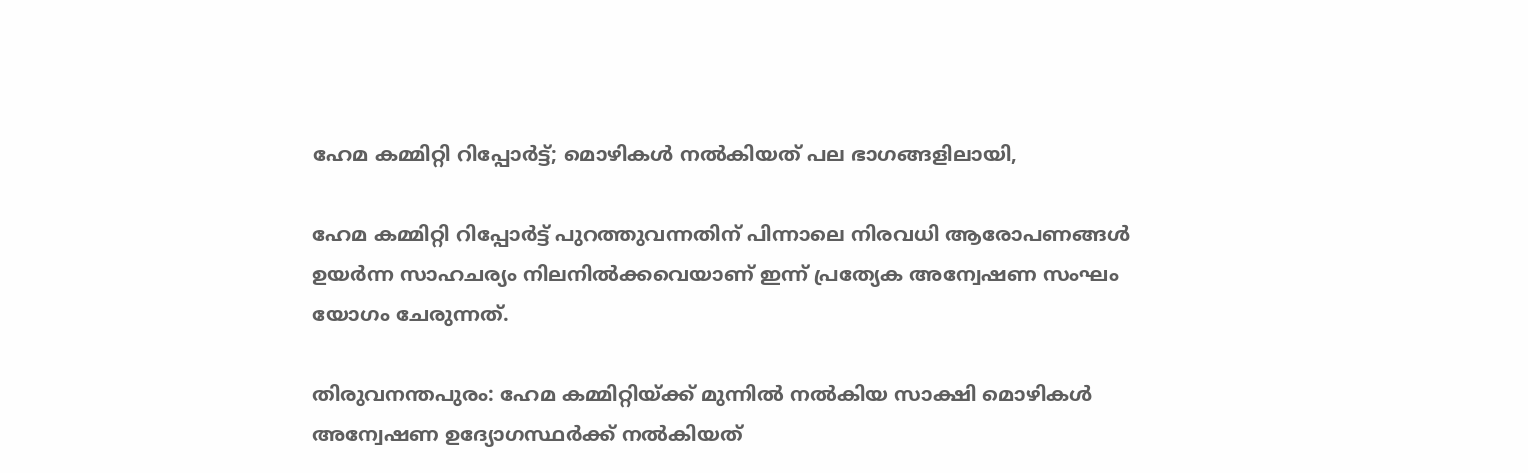ഹേമ കമ്മിറ്റി റിപ്പോ‍‍ർട്ട്; മൊഴികൾ നൽകിയത് പല ഭാഗങ്ങളിലായി,

ഹേമ കമ്മിറ്റി റിപ്പോർട്ട് പുറത്തുവന്നതിന് പിന്നാലെ നിരവധി ആരോപണങ്ങൾ ഉയർന്ന സാഹചര്യം നിലനിൽക്കവെയാണ് ഇന്ന് പ്രത്യേക അന്വേഷണ സംഘം യോഗം ചേരുന്നത്.

തിരുവനന്തപുരം: ഹേമ കമ്മിറ്റിയ്ക്ക് മുന്നിൽ നൽകിയ സാക്ഷി മൊഴികൾ അന്വേഷണ ഉദ്യോഗസ്ഥർക്ക് നൽകിയത്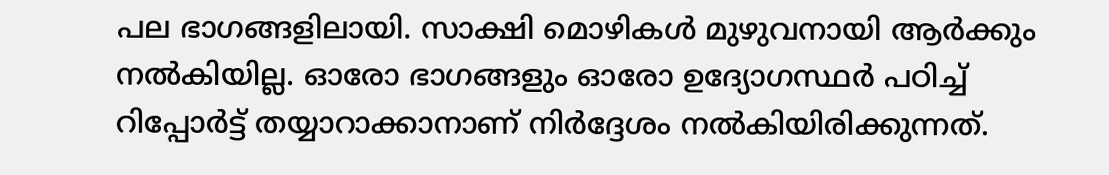പല ഭാഗങ്ങളിലായി. സാക്ഷി മൊഴികൾ മുഴുവനായി ആർക്കും നൽകിയില്ല. ഓരോ ഭാഗങ്ങളും ഓരോ ഉദ്യോഗസ്ഥർ പഠിച്ച് റിപ്പോർട്ട് തയ്യാറാക്കാനാണ് നിർദ്ദേശം നൽകിയിരിക്കുന്നത്.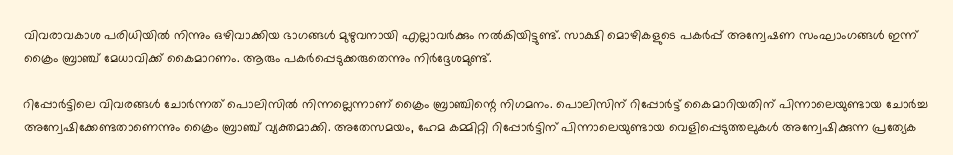വിവരാവകാശ പരിധിയിൽ നിന്നും ഒഴിവാക്കിയ ഭാഗങ്ങൾ മുഴുവനായി എല്ലാവർക്കും നൽകിയിട്ടുണ്ട്. സാക്ഷി മൊഴികളുടെ പകർപ്പ് അന്വേഷണ സംഘാംഗങ്ങൾ ഇന്ന് ക്രൈം ബ്രാഞ്ച് മേധാവിക്ക് കൈമാറണം. ആരും പകർപ്പെടുക്കരുതെന്നും നിർദ്ദേശമുണ്ട്.

റിപ്പോർട്ടിലെ വിവരങ്ങൾ ചോർന്നത് പൊലിസിൽ നിന്നല്ലെന്നാണ് ക്രൈം ബ്രാഞ്ചിന്റെ നിഗമനം. പൊലിസിന് റിപ്പോർട്ട് കൈമാറിയതിന് പിന്നാലെയുണ്ടായ ചോർച്ച അന്വേഷിക്കേണ്ടതാണെന്നും ക്രൈം ബ്രാഞ്ച് വ്യക്തമാക്കി. അതേസമയം, ഹേമ കമ്മിറ്റി റിപ്പോർട്ടിന് പിന്നാലെയുണ്ടായ വെളിപ്പെടുത്തലുകൾ അന്വേഷിക്കുന്ന പ്രത്യേക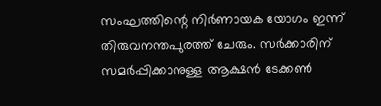സംഘത്തിന്റെ നിർണായക യോഗം ഇന്ന് തിരുവനന്തപുരത്ത് ചേരും. സർക്കാരിന് സമർപ്പിക്കാനുള്ള ആക്ഷൻ ടേക്കൺ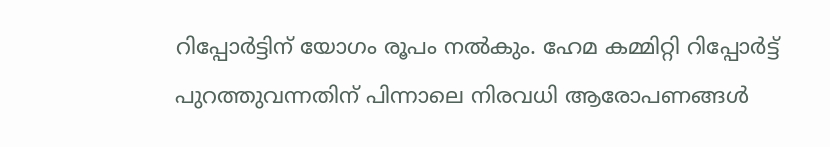റിപ്പോർട്ടിന് യോഗം രൂപം നൽകും. ഹേമ കമ്മിറ്റി റിപ്പോ‍ർട്ട് പുറത്തുവന്നതിന് പിന്നാലെ നിരവധി ആരോപണങ്ങൾ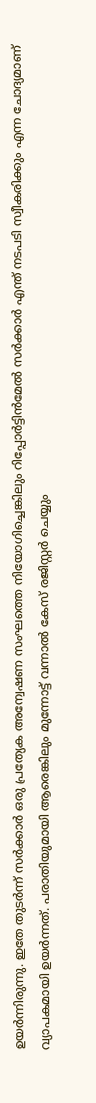ഉയർന്നിരുന്നു. ഇതേ തുടർന്ന് സർക്കാ‍‍ർ ഒരു പ്രത്യേക അന്വേഷണ സംഘത്തെ നിയോഗിച്ചെങ്കിലും റിപ്പോർട്ടിൻമേൽ സർക്കാർ എന്ത് നടപടി സ്വീകരിക്കും എന്ന ചോദ്യമാണ് വ്യാപകമായി ഉയർന്നത്. പരാതിയുമായി ആരെങ്കിലും മുന്നോട്ട് വന്നാൽ കേസ് രജിസ്റ്റ‍ർ ചെയ്യും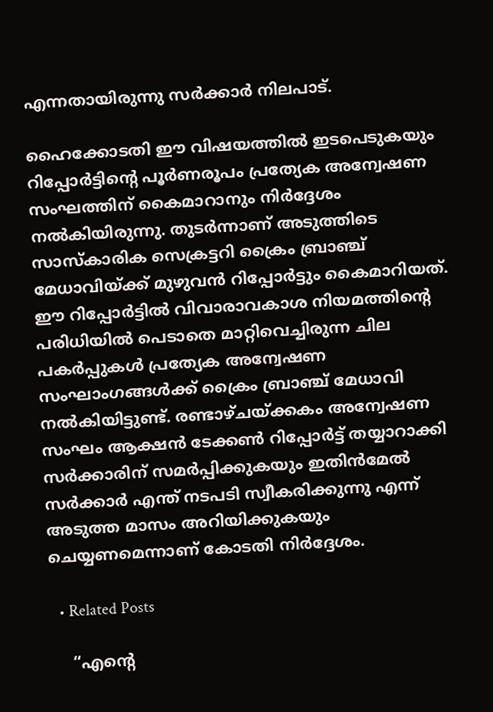എന്നതായിരുന്നു സർക്കാർ നിലപാട്.

ഹൈക്കോടതി ഈ വിഷയത്തിൽ ഇടപെടുകയും റിപ്പോർട്ടിന്റെ പൂർണരൂപം പ്രത്യേക അന്വേഷണ സംഘത്തിന് കൈമാറാനും നിർദ്ദേശം നൽകിയിരുന്നു. തുടർന്നാണ് അടുത്തിടെ സാസ്കാരിക സെക്രട്ടറി ക്രൈം ബ്രാഞ്ച് മേധാവിയ്ക്ക് മുഴുവൻ റിപ്പോർട്ടും കൈമാറിയത്. ഈ റിപ്പോർട്ടിൽ വിവാരാവകാശ നിയമത്തിന്റെ പരിധിയിൽ പെടാതെ മാറ്റിവെച്ചിരുന്ന ചില പകർപ്പുകൾ പ്രത്യേക അന്വേഷണ സംഘാംഗങ്ങൾക്ക് ക്രൈം ബ്രാഞ്ച് മേധാവി നൽകിയിട്ടുണ്ട്. രണ്ടാഴ്ചയ്ക്കകം അന്വേഷണ സംഘം ആക്ഷൻ ടേക്കൺ റിപ്പോ‍ർട്ട് തയ്യാറാക്കി സ‍ർക്കാരിന് സമ‍ർപ്പിക്കുകയും ഇതിൻമേൽ സർക്കാർ എന്ത് നടപടി സ്വീകരിക്കുന്നു എന്ന് അടുത്ത മാസം അറിയിക്കുകയും ചെയ്യണമെന്നാണ് കോടതി നിർദ്ദേശം.

  • Related Posts

    “എന്റെ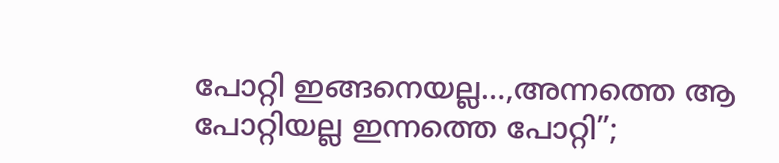പോറ്റി ഇങ്ങനെയല്ല…,അന്നത്തെ ആ പോറ്റിയല്ല ഇന്നത്തെ പോറ്റി”;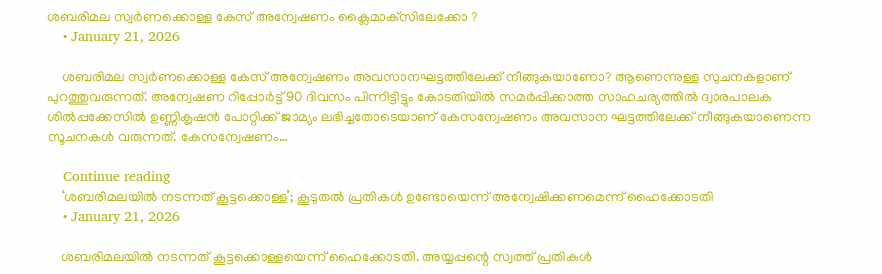ശബരിമല സ്വര്‍ണക്കൊള്ള കേസ് അന്വേഷണം ക്ലൈമാക്‌സിലേക്കോ ?
    • January 21, 2026

    ശബരിമല സ്വര്‍ണക്കൊള്ള കേസ് അന്വേഷണം അവസാനഘട്ടത്തിലേക്ക് നീങ്ങുകയാണോ? ആണെന്നുള്ള സുചനകളാണ് പുറത്തുവരുന്നത്. അന്വേഷണ റിപ്പോര്‍ട്ട് 90 ദിവസം പിന്നിട്ടിട്ടും കോടതിയില്‍ സമര്‍പ്പിക്കാത്ത സാഹചര്യത്തില്‍ ദ്വാരപാലക ശില്‍പ്പക്കേസില്‍ ഉണ്ണികൃഷന്‍ പോറ്റിക്ക് ജാമ്യം ലഭിച്ചതോടെയാണ് കേസന്വേഷണം അവസാന ഘട്ടത്തിലേക്ക് നീങ്ങുകയാണെന്ന സൂചനകള്‍ വരുന്നത്. കേസന്വേഷണം…

    Continue reading
    ‘ശബരിമലയില്‍ നടന്നത് കൂട്ടക്കൊള്ള’; കൂടുതൽ പ്രതികൾ ഉണ്ടോയെന്ന് അന്വേഷിക്കണമെന്ന് ഹൈക്കോടതി
    • January 21, 2026

    ശബരിമലയില്‍ നടന്നത് കൂട്ടക്കൊള്ളയെന്ന് ഹൈക്കോടതി. അയ്യപ്പന്റെ സ്വത്ത് പ്രതികള്‍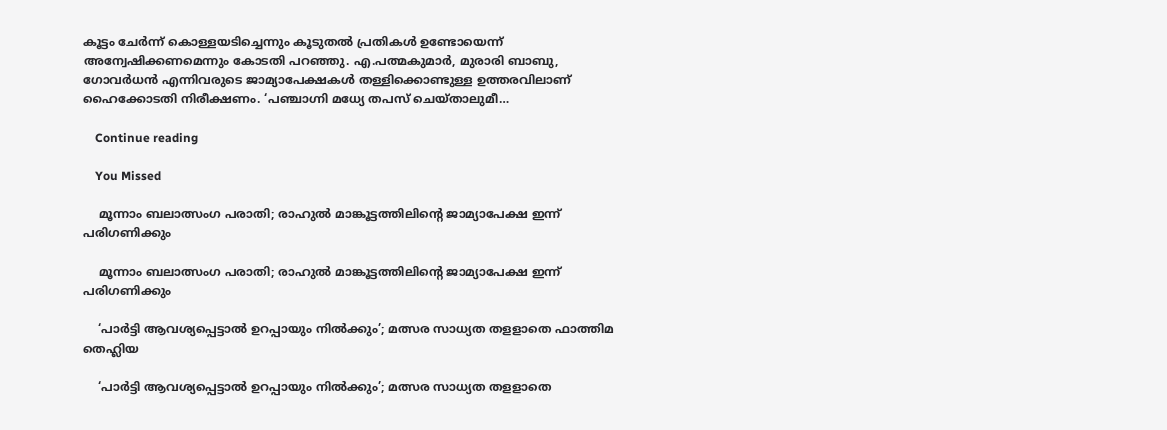കൂട്ടം ചേര്‍ന്ന് കൊള്ളയടിച്ചെന്നും കൂടുതല്‍ പ്രതികള്‍ ഉണ്ടോയെന്ന് അന്വേഷിക്കണമെന്നും കോടതി പറഞ്ഞു. എ.പത്മകുമാർ, മുരാരി ബാബു, ഗോവർധൻ എന്നിവരുടെ ജാമ്യാപേക്ഷകൾ തള്ളിക്കൊണ്ടുള്ള ഉത്തരവിലാണ് ഹൈക്കോടതി നിരീക്ഷണം. ‘പഞ്ചാഗ്നി മധ്യേ തപസ് ചെയ്താലുമീ…

    Continue reading

    You Missed

    മൂന്നാം ബലാത്സംഗ പരാതി; രാഹുല്‍ മാങ്കൂട്ടത്തിലിന്റെ ജാമ്യാപേക്ഷ ഇന്ന് പരിഗണിക്കും

    മൂന്നാം ബലാത്സംഗ പരാതി; രാഹുല്‍ മാങ്കൂട്ടത്തിലിന്റെ ജാമ്യാപേക്ഷ ഇന്ന് പരിഗണിക്കും

    ‘പാർട്ടി ആവശ്യപ്പെട്ടാൽ ഉറപ്പായും നിൽക്കും’; മത്സര സാധ്യത തളളാതെ ഫാത്തിമ തെഹ്ലിയ

    ‘പാർട്ടി ആവശ്യപ്പെട്ടാൽ ഉറപ്പായും നിൽക്കും’; മത്സര സാധ്യത തളളാതെ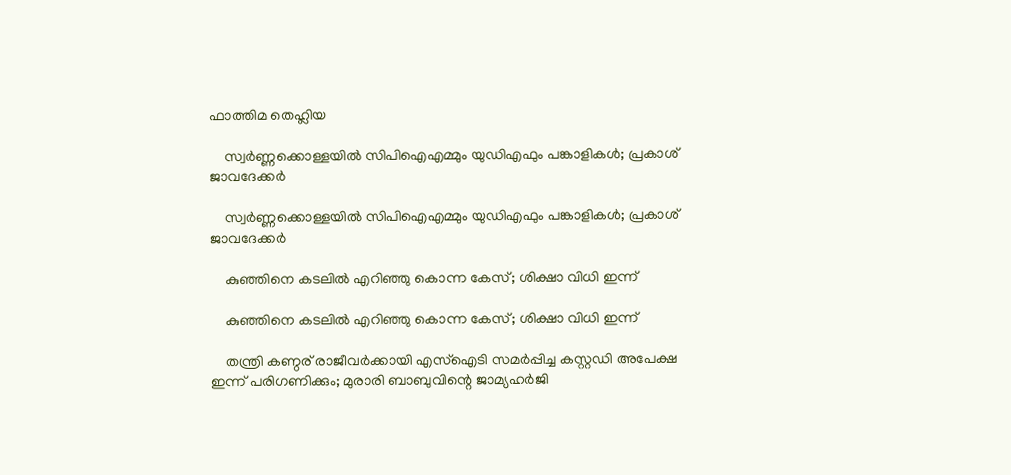ഫാത്തിമ തെഹ്ലിയ

    സ്വർണ്ണക്കൊള്ളയിൽ സിപിഐഎമ്മും യുഡിഎഫും പങ്കാളികൾ; പ്രകാശ് ജാവദേക്കർ

    സ്വർണ്ണക്കൊള്ളയിൽ സിപിഐഎമ്മും യുഡിഎഫും പങ്കാളികൾ; പ്രകാശ് ജാവദേക്കർ

    കുഞ്ഞിനെ കടലില്‍ എറിഞ്ഞു കൊന്ന കേസ്; ശിക്ഷാ വിധി ഇന്ന്

    കുഞ്ഞിനെ കടലില്‍ എറിഞ്ഞു കൊന്ന കേസ്; ശിക്ഷാ വിധി ഇന്ന്

    തന്ത്രി കണ്ഠര് രാജീവര്‍ക്കായി എസ്‌ഐടി സമര്‍പ്പിച്ച കസ്റ്റഡി അപേക്ഷ ഇന്ന് പരിഗണിക്കും; മുരാരി ബാബുവിന്റെ ജാമ്യഹര്‍ജി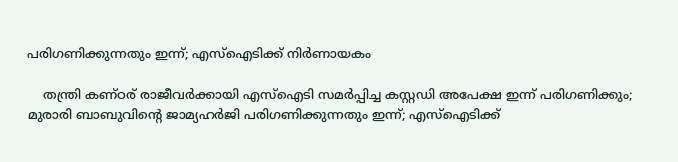പരിഗണിക്കുന്നതും ഇന്ന്; എസ്‌ഐടിക്ക് നിര്‍ണായകം

    തന്ത്രി കണ്ഠര് രാജീവര്‍ക്കായി എസ്‌ഐടി സമര്‍പ്പിച്ച കസ്റ്റഡി അപേക്ഷ ഇന്ന് പരിഗണിക്കും; മുരാരി ബാബുവിന്റെ ജാമ്യഹര്‍ജി പരിഗണിക്കുന്നതും ഇന്ന്; എസ്‌ഐടിക്ക്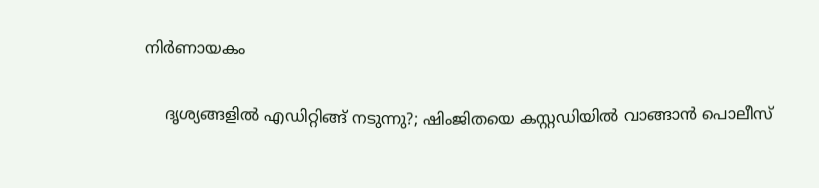നിര്‍ണായകം

    ദൃശ്യങ്ങളിൽ എഡിറ്റിങ്ങ് നടുന്നു?; ഷിംജിതയെ കസ്റ്റഡിയിൽ വാങ്ങാൻ പൊലീസ്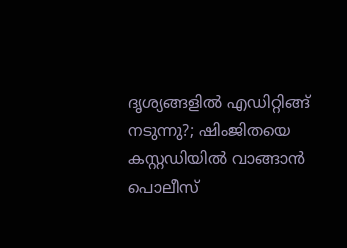ദൃശ്യങ്ങളിൽ എഡിറ്റിങ്ങ് നടുന്നു?; ഷിംജിതയെ കസ്റ്റഡിയിൽ വാങ്ങാൻ പൊലീസ്